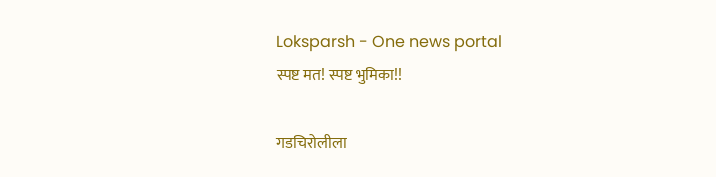Loksparsh - One news portal
स्पष्ट मत! स्पष्ट भुमिका!!

गडचिरोलीला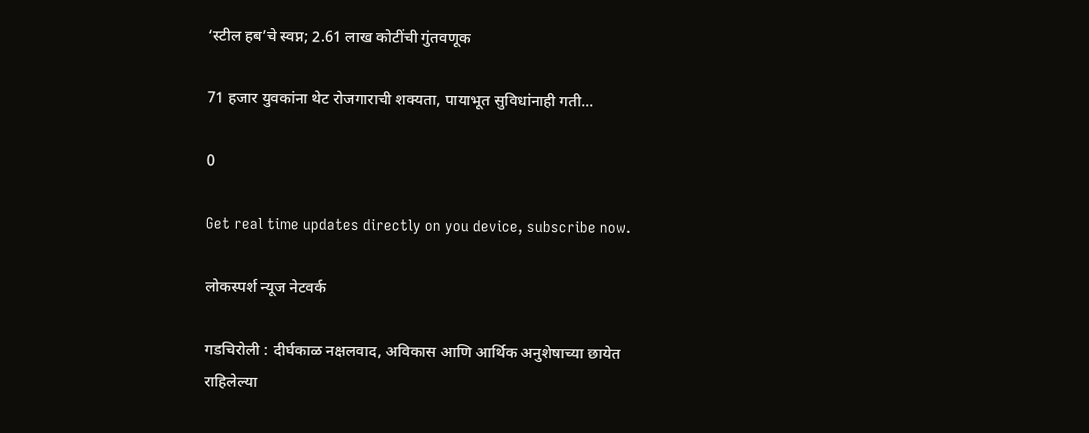‘स्टील हब’चे स्वप्न; 2.61 लाख कोटींची गुंतवणूक

71 हजार युवकांना थेट रोजगाराची शक्यता, पायाभूत सुविधांनाही गती...

0

Get real time updates directly on you device, subscribe now.

लोकस्पर्श न्यूज नेटवर्क

गडचिरोली : दीर्घकाळ नक्षलवाद, अविकास आणि आर्थिक अनुशेषाच्या छायेत राहिलेल्या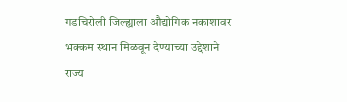गडचिरोली जिल्ह्याला औद्योगिक नकाशावर भक्कम स्थान मिळवून देण्याच्या उद्देशाने राज्य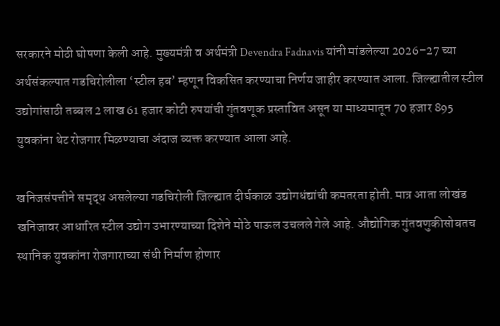सरकारने मोठी घोषणा केली आहे. मुख्यमंत्री व अर्थमंत्री Devendra Fadnavis यांनी मांडलेल्या 2026–27 च्या अर्थसंकल्पात गडचिरोलीला ‘स्टील हब’ म्हणून विकसित करण्याचा निर्णय जाहीर करण्यात आला. जिल्ह्यातील स्टील उद्योगांसाठी तब्बल 2 लाख 61 हजार कोटी रुपयांची गुंतवणूक प्रस्तावित असून या माध्यमातून 70 हजार 895 युवकांना थेट रोजगार मिळण्याचा अंदाज व्यक्त करण्यात आला आहे.

खनिजसंपत्तीने समृद्ध असलेल्या गडचिरोली जिल्ह्यात दीर्घकाळ उद्योगधंद्यांची कमतरता होती. मात्र आता लोखंड खनिजावर आधारित स्टील उद्योग उभारण्याच्या दिशेने मोठे पाऊल उचलले गेले आहे. औद्योगिक गुंतवणुकीसोबतच स्थानिक युवकांना रोजगाराच्या संधी निर्माण होणार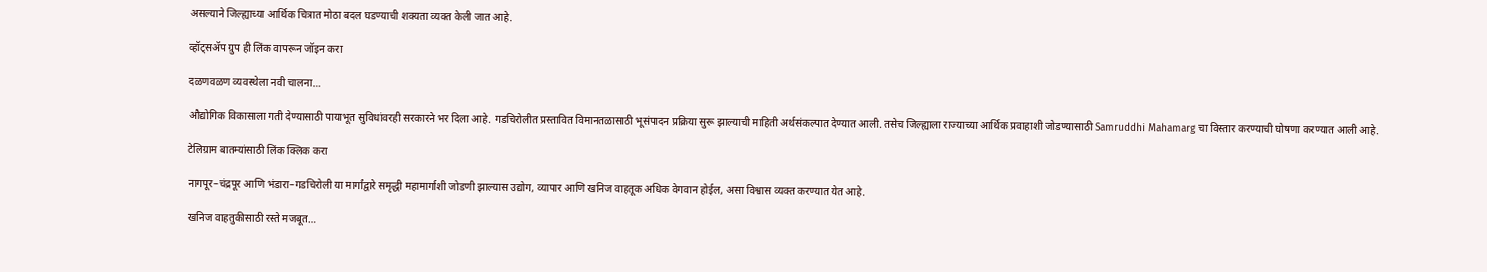असल्याने जिल्ह्याच्या आर्थिक चित्रात मोठा बदल घडण्याची शक्यता व्यक्त केली जात आहे.

व्हॉट्सॲप ग्रुप ही लिंक वापरून जॉइन करा

दळणवळण व्यवस्थेला नवी चालना…

औद्योगिक विकासाला गती देण्यासाठी पायाभूत सुविधांवरही सरकारने भर दिला आहे. गडचिरोलीत प्रस्तावित विमानतळासाठी भूसंपादन प्रक्रिया सुरू झाल्याची माहिती अर्थसंकल्पात देण्यात आली. तसेच जिल्ह्याला राज्याच्या आर्थिक प्रवाहाशी जोडण्यासाठी Samruddhi Mahamarg चा विस्तार करण्याची घोषणा करण्यात आली आहे.

टेलिग्राम बातम्यांसाठी लिंक क्लिक करा

नागपूर–चंद्रपूर आणि भंडारा–गडचिरोली या मार्गांद्वारे समृद्धी महामार्गाशी जोडणी झाल्यास उद्योग, व्यापार आणि खनिज वाहतूक अधिक वेगवान होईल, असा विश्वास व्यक्त करण्यात येत आहे.

खनिज वाहतुकीसाठी रस्ते मजबूत…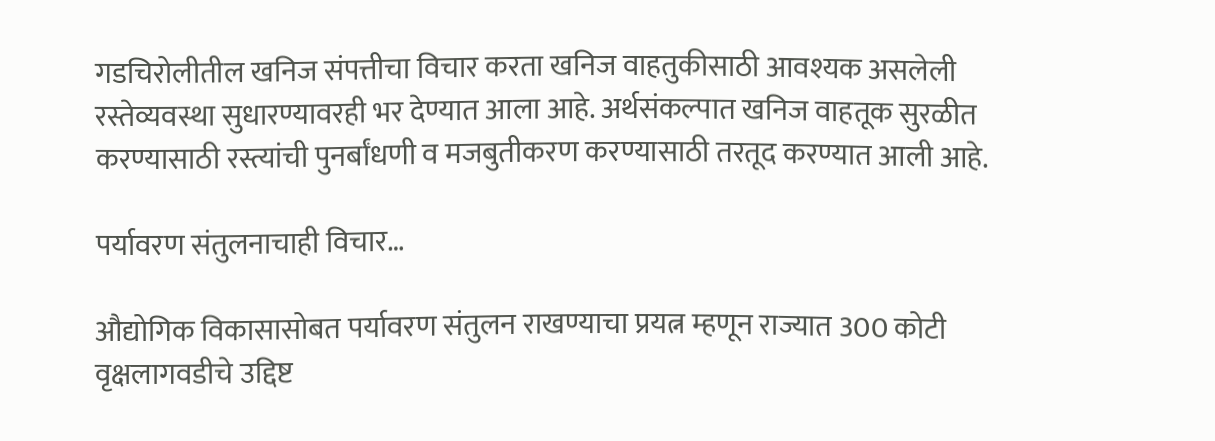गडचिरोलीतील खनिज संपत्तीचा विचार करता खनिज वाहतुकीसाठी आवश्यक असलेली रस्तेव्यवस्था सुधारण्यावरही भर देण्यात आला आहे. अर्थसंकल्पात खनिज वाहतूक सुरळीत करण्यासाठी रस्त्यांची पुनर्बांधणी व मजबुतीकरण करण्यासाठी तरतूद करण्यात आली आहे.

पर्यावरण संतुलनाचाही विचार…

औद्योगिक विकासासोबत पर्यावरण संतुलन राखण्याचा प्रयत्न म्हणून राज्यात 300 कोटी वृक्षलागवडीचे उद्दिष्ट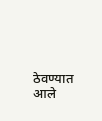ठेवण्यात आले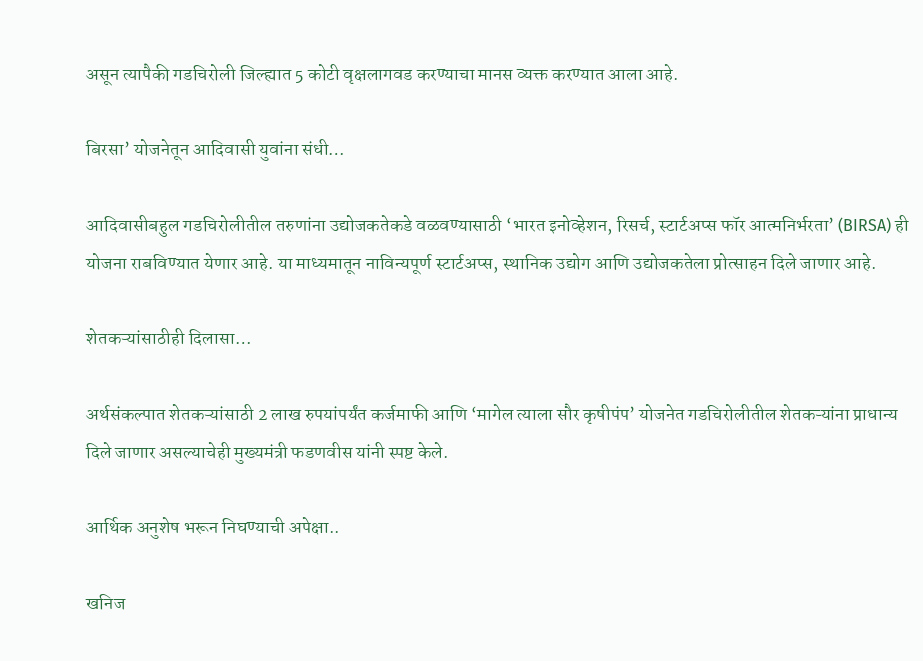असून त्यापैकी गडचिरोली जिल्ह्यात 5 कोटी वृक्षलागवड करण्याचा मानस व्यक्त करण्यात आला आहे.

बिरसा’ योजनेतून आदिवासी युवांना संधी…

आदिवासीबहुल गडचिरोलीतील तरुणांना उद्योजकतेकडे वळवण्यासाठी ‘भारत इनोव्हेशन, रिसर्च, स्टार्टअप्स फॉर आत्मनिर्भरता’ (BIRSA) ही योजना राबविण्यात येणार आहे. या माध्यमातून नाविन्यपूर्ण स्टार्टअप्स, स्थानिक उद्योग आणि उद्योजकतेला प्रोत्साहन दिले जाणार आहे.

शेतकऱ्यांसाठीही दिलासा…

अर्थसंकल्पात शेतकऱ्यांसाठी 2 लाख रुपयांपर्यंत कर्जमाफी आणि ‘मागेल त्याला सौर कृषीपंप’ योजनेत गडचिरोलीतील शेतकऱ्यांना प्राधान्य दिले जाणार असल्याचेही मुख्यमंत्री फडणवीस यांनी स्पष्ट केले.

आर्थिक अनुशेष भरून निघण्याची अपेक्षा..

खनिज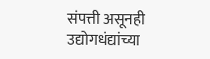संपत्ती असूनही उद्योगधंद्यांच्या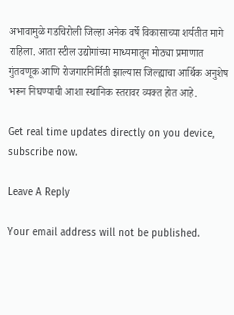अभावामुळे गडचिरोली जिल्हा अनेक वर्षे विकासाच्या शर्यतीत मागे राहिला. आता स्टील उद्योगांच्या माध्यमातून मोठ्या प्रमाणात गुंतवणूक आणि रोजगारनिर्मिती झाल्यास जिल्ह्याचा आर्थिक अनुशेष भरून निघण्याची आशा स्थानिक स्तरावर व्यक्त होत आहे.

Get real time updates directly on you device, subscribe now.

Leave A Reply

Your email address will not be published.